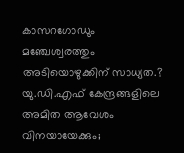കാസറഗോഡും മഞ്ചേശ്വരത്തും അടിയൊഴുക്കിന് സാധ്യത.? യു.ഡി.എഫ് കേന്ദ്രങ്ങളിലെ അമിത ആവേശം വിനയായേക്കും;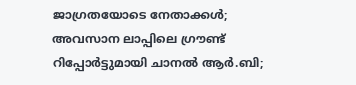ജാഗ്രതയോടെ നേതാക്കൾ; അവസാന ലാപ്പിലെ ഗ്രൗണ്ട് റിപ്പോർട്ടുമായി ചാനൽ ആർ.ബി;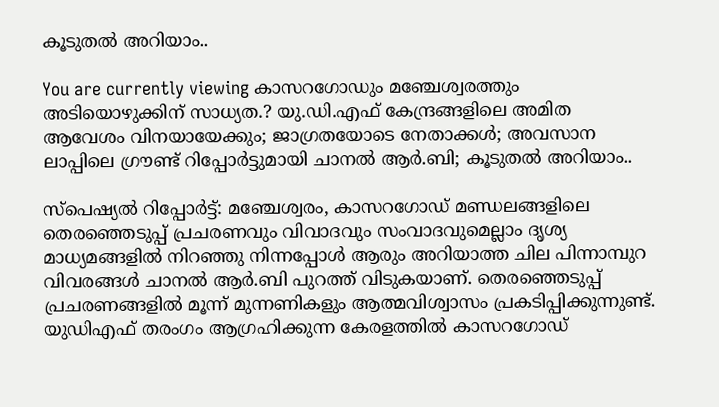കൂടുതൽ അറിയാം..

You are currently viewing കാസറഗോഡും മഞ്ചേശ്വരത്തും അടിയൊഴുക്കിന് സാധ്യത.? യു.ഡി.എഫ് കേന്ദ്രങ്ങളിലെ അമിത ആവേശം വിനയായേക്കും; ജാഗ്രതയോടെ നേതാക്കൾ; അവസാന ലാപ്പിലെ ഗ്രൗണ്ട് റിപ്പോർട്ടുമായി ചാനൽ ആർ.ബി; കൂടുതൽ അറിയാം..

സ്പെഷ്യൽ റിപ്പോർട്ട്: മഞ്ചേശ്വരം, കാസറഗോഡ് മണ്ഡലങ്ങളിലെ തെരഞ്ഞെടുപ്പ് പ്രചരണവും വിവാദവും സംവാദവുമെല്ലാം ദൃശ്യ മാധ്യമങ്ങളിൽ നിറഞ്ഞു നിന്നപ്പോൾ ആരും അറിയാത്ത ചില പിന്നാമ്പുറ വിവരങ്ങൾ ചാനൽ ആർ.ബി പുറത്ത് വിടുകയാണ്. തെരഞ്ഞെടുപ്പ് പ്രചരണങ്ങളിൽ മൂന്ന് മുന്നണികളും ആത്മവിശ്വാസം പ്രകടിപ്പിക്കുന്നുണ്ട്. യുഡിഎഫ് തരംഗം ആഗ്രഹിക്കുന്ന കേരളത്തിൽ കാസറഗോഡ്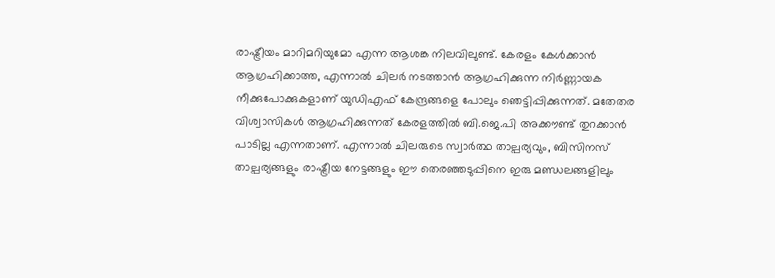രാഷ്ട്രീയം മാറിമറിയുമോ എന്ന ആശങ്ക നിലവിലുണ്ട്. കേരളം കേൾക്കാൻ ആഗ്രഹിക്കാത്ത, എന്നാൽ ചിലർ നടത്താൻ ആഗ്രഹിക്കുന്ന നിർണ്ണായക നീക്കുപോക്കുകളാണ് യുഡിഎഫ് കേന്ദ്രങ്ങളെ പോലും ഞെട്ടിപ്പിക്കുന്നത്. മതേതര വിശ്വാസികൾ ആഗ്രഹിക്കുന്നത് കേരളത്തിൽ ബി.ജെ.പി അക്കൗണ്ട് തുറക്കാൻ പാടില്ല എന്നതാണ്. എന്നാൽ ചിലരുടെ സ്വാർത്ഥ താല്പര്യവും, ബിസിനസ് താല്പര്യങ്ങളും രാഷ്ട്രീയ നേട്ടങ്ങളും ഈ തെരഞ്ഞടുപ്പിനെ ഇരു മണ്ഡലങ്ങളിലും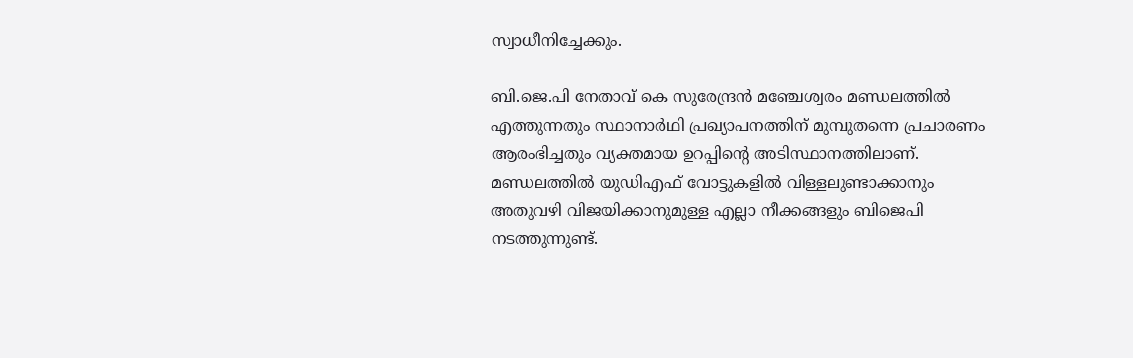സ്വാധീനിച്ചേക്കും.

ബി.ജെ.പി നേതാവ് കെ സുരേന്ദ്രൻ മഞ്ചേശ്വരം മണ്ഡലത്തിൽ എത്തുന്നതും സ്ഥാനാർഥി പ്രഖ്യാപനത്തിന് മുമ്പുതന്നെ പ്രചാരണം ആരംഭിച്ചതും വ്യക്തമായ ഉറപ്പിൻ്റെ അടിസ്ഥാനത്തിലാണ്. മണ്ഡലത്തിൽ യുഡിഎഫ് വോട്ടുകളിൽ വിള്ളലുണ്ടാക്കാനും അതുവഴി വിജയിക്കാനുമുള്ള എല്ലാ നീക്കങ്ങളും ബിജെപി നടത്തുന്നുണ്ട്.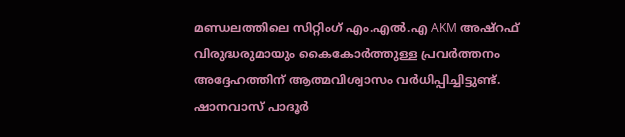മണ്ഡലത്തിലെ സിറ്റിംഗ് എം.എൽ.എ AKM അഷ്‌റഫ് വിരുദ്ധരുമായും കൈകോർത്തുള്ള പ്രവർത്തനം അദ്ദേഹത്തിന് ആത്മവിശ്വാസം വർധിപ്പിച്ചിട്ടുണ്ട്. ഷാനവാസ് പാദൂർ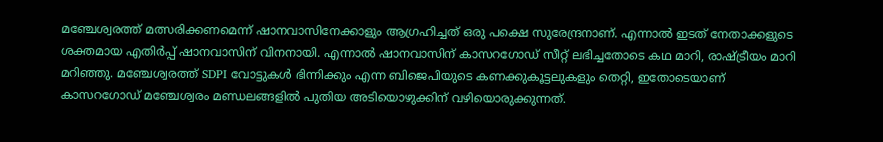മഞ്ചേശ്വരത്ത് മത്സരിക്കണമെന്ന് ഷാനവാസിനേക്കാളും ആഗ്രഹിച്ചത് ഒരു പക്ഷെ സുരേന്ദ്രനാണ്. എന്നാൽ ഇടത് നേതാക്കളുടെ ശക്തമായ എതിർപ്പ് ഷാനവാസിന് വിനനായി. എന്നാൽ ഷാനവാസിന് കാസറഗോഡ് സീറ്റ് ലഭിച്ചതോടെ കഥ മാറി, രാഷ്ട്രീയം മാറി മറിഞ്ഞു. മഞ്ചേശ്വരത്ത് SDPI വോട്ടുകൾ ഭിന്നിക്കും എന്ന ബിജെപിയുടെ കണക്കുകൂട്ടലുകളും തെറ്റി, ഇതോടെയാണ് കാസറഗോഡ് മഞ്ചേശ്വരം മണ്ഡലങ്ങളിൽ പുതിയ അടിയൊഴുക്കിന് വഴിയൊരുക്കുന്നത്.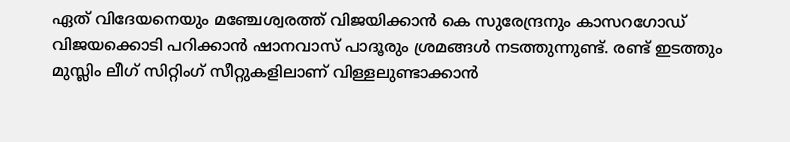ഏത് വിദേയനെയും മഞ്ചേശ്വരത്ത് വിജയിക്കാൻ കെ സുരേന്ദ്രനും കാസറഗോഡ് വിജയക്കൊടി പറിക്കാൻ ഷാനവാസ് പാദൂരും ശ്രമങ്ങൾ നടത്തുന്നുണ്ട്. രണ്ട് ഇടത്തും മുസ്ലിം ലീഗ് സിറ്റിംഗ് സീറ്റുകളിലാണ് വിള്ളലുണ്ടാക്കാൻ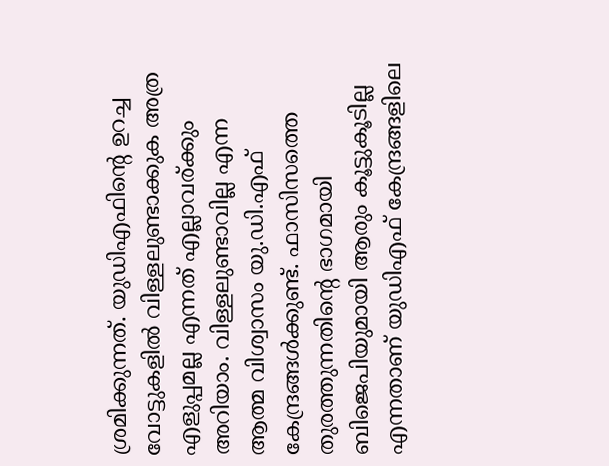ശ്രമിക്കുന്നത്. യുഡിഎഫിൻ്റെ ഉറച്ച വോട്ടുകളിൽ വിള്ളലുണ്ടാക്കുക അത്ര എളുപ്പമല്ല എന്നത് എല്ലാവര്ക്കും അറിയാം. വിള്ളലുണ്ടാവില്ല എന്ന ആത്മ വിശ്വാസം യു.ഡി.എഫ് കേന്ദ്രങ്ങൾക്കുണ്ട്. ഫാസിസത്തെ തുരത്തുന്നതിൻ്റെ ഭാഗമായി ബിജെപിയുമായി ആരും കൂട്ടുകൂടില്ല എന്നതാണ് യുഡിഎഫ് കേന്ദ്രങ്ങളിലെ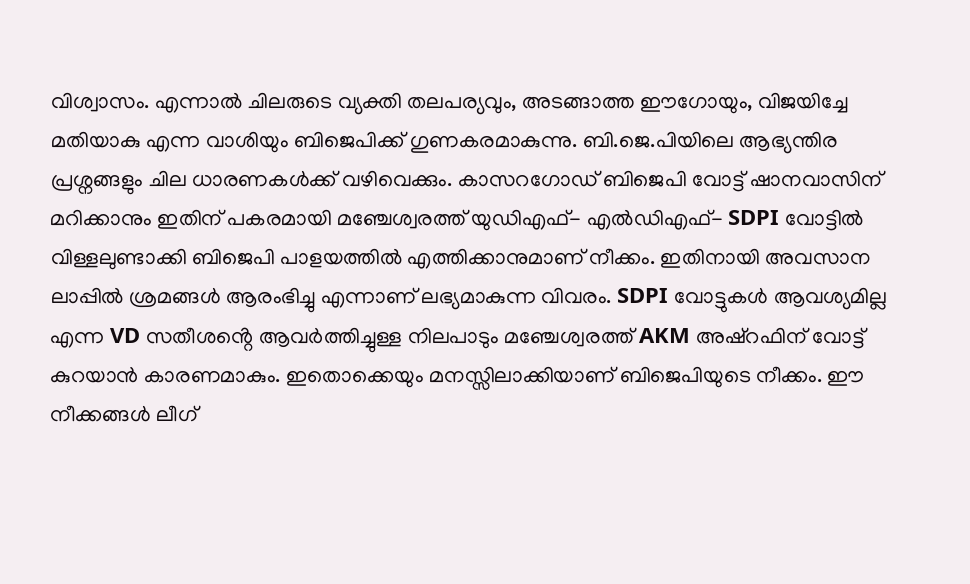വിശ്വാസം. എന്നാൽ ചിലരുടെ വ്യക്തി തലപര്യവും, അടങ്ങാത്ത ഈഗോയും, വിജയിച്ചേ മതിയാകു എന്ന വാശിയും ബിജെപിക്ക് ഗുണകരമാകുന്നു. ബി.ജെ.പിയിലെ ആഭ്യന്തിര പ്രശ്നങ്ങളും ചില ധാരണകൾക്ക് വഴിവെക്കും. കാസറഗോഡ് ബിജെപി വോട്ട് ഷാനവാസിന് മറിക്കാനും ഇതിന് പകരമായി മഞ്ചേശ്വരത്ത് യുഡിഎഫ്- എൽഡിഎഫ്- SDPI വോട്ടിൽ വിള്ളലുണ്ടാക്കി ബിജെപി പാളയത്തിൽ എത്തിക്കാനുമാണ് നീക്കം. ഇതിനായി അവസാന ലാപ്പിൽ ശ്രമങ്ങൾ ആരംഭിച്ചു എന്നാണ് ലഭ്യമാകുന്ന വിവരം. SDPI വോട്ടുകൾ ആവശ്യമില്ല എന്ന VD സതീശൻ്റെ ആവർത്തിച്ചുള്ള നിലപാടും മഞ്ചേശ്വരത്ത് AKM അഷ്റഫിന് വോട്ട് കുറയാൻ കാരണമാകും. ഇതൊക്കെയും മനസ്സിലാക്കിയാണ് ബിജെപിയുടെ നീക്കം. ഈ നീക്കങ്ങൾ ലീഗ്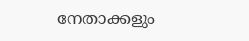നേതാക്കളും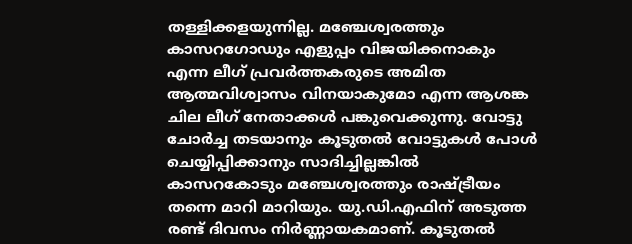തള്ളിക്കളയുന്നില്ല. മഞ്ചേശ്വരത്തും കാസറഗോഡും എളുപ്പം വിജയിക്കനാകും എന്ന ലീഗ് പ്രവർത്തകരുടെ അമിത ആത്മവിശ്വാസം വിനയാകുമോ എന്ന ആശങ്ക ചില ലീഗ് നേതാക്കൾ പങ്കുവെക്കുന്നു. വോട്ടു ചോർച്ച തടയാനും കൂടുതൽ വോട്ടുകൾ പോൾ ചെയ്യിപ്പിക്കാനും സാദിച്ചില്ലങ്കിൽ കാസറകോടും മഞ്ചേശ്വരത്തും രാഷ്ട്രീയം തന്നെ മാറി മാറിയും. യു.ഡി.എഫിന് അടുത്ത രണ്ട് ദിവസം നിർണ്ണായകമാണ്. കൂടുതൽ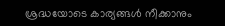ശ്രദ്ധയോടെ കാര്യങ്ങൾ നീക്കാനും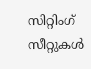സിറ്റിംഗ് സീറ്റുകൾ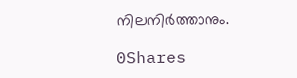നിലനിർത്താനും.

0Shares